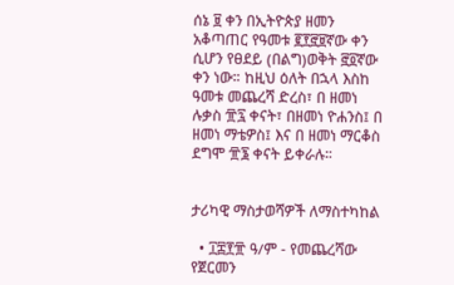ሰኔ ፱ ቀን በኢትዮጵያ ዘመን አቆጣጠር የዓመቱ ፪፻፸፱ኛው ቀን ሲሆን የፀደይ (በልግ)ወቅት ፸፬ኛው ቀን ነው። ከዚህ ዕለት በኋላ እስከ ዓመቱ መጨረሻ ድረስ፣ በ ዘመነ ሉቃስ ፹፯ ቀናት፣ በዘመነ ዮሐንስ፤ በ ዘመነ ማቴዎስ፤ እና በ ዘመነ ማርቆስ ደግሞ ፹፮ ቀናት ይቀራሉ።


ታሪካዊ ማስታወሻዎች ለማስተካከል

  • ፲፰፻፹ ዓ/ም - የመጨረሻው የጀርመን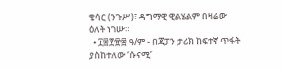ቄሳር (ንጉሥ)፣ ዳግማዊ ዊልሄልም በዛሬው ዕለት ነገሡ።
  • ፲፰፻፹፰ ዓ/ም - በጃፓን ታሪክ ከፍተኛ ጥፋት ያስከተለው ‘ሱናሚ’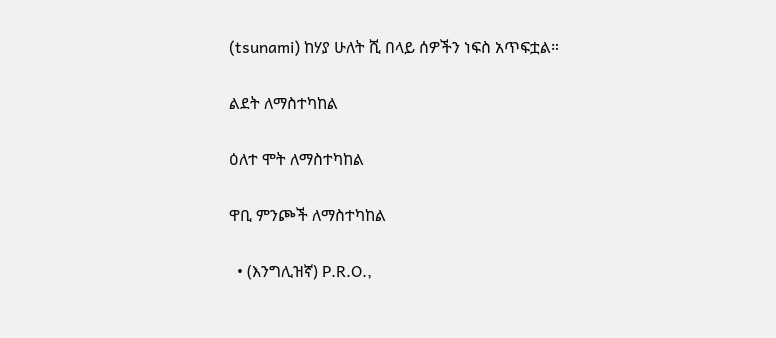(tsunami) ከሃያ ሁለት ሺ በላይ ሰዎችን ነፍስ አጥፍቷል።

ልደት ለማስተካከል

ዕለተ ሞት ለማስተካከል

ዋቢ ምንጮች ለማስተካከል

  • (እንግሊዝኛ) P.R.O.,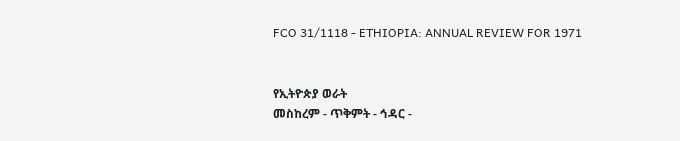FCO 31/1118 - ETHIOPIA: ANNUAL REVIEW FOR 1971


የኢትዮጵያ ወራት
መስከረም - ጥቅምት - ኅዳር -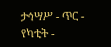ታኅሣሥ - ጥር - የካቲት -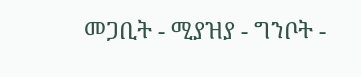መጋቢት - ሚያዝያ - ግንቦት -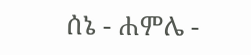ሰኔ - ሐምሌ -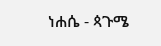ነሐሴ - ጳጉሜ